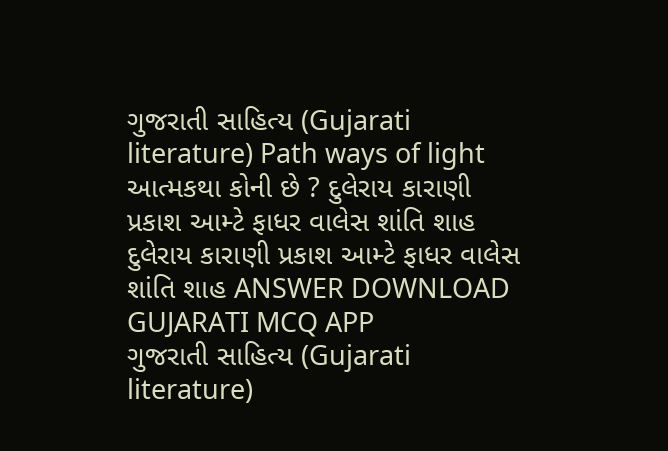ગુજરાતી સાહિત્ય (Gujarati literature) Path ways of light આત્મકથા કોની છે ? દુલેરાય કારાણી પ્રકાશ આમ્ટે ફાધર વાલેસ શાંતિ શાહ દુલેરાય કારાણી પ્રકાશ આમ્ટે ફાધર વાલેસ શાંતિ શાહ ANSWER DOWNLOAD GUJARATI MCQ APP
ગુજરાતી સાહિત્ય (Gujarati literature)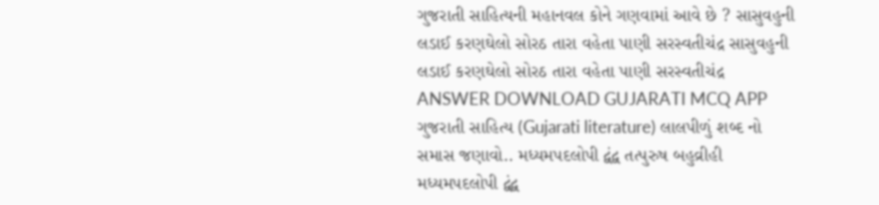ગુજરાતી સાહિત્યની મહાનવલ કોને ગણવામાં આવે છે ? સાસુવહુની લડાઈ કરણઘેલો સોરઠ તારા વહેતા પાણી સરસ્વતીચંદ્ર સાસુવહુની લડાઈ કરણઘેલો સોરઠ તારા વહેતા પાણી સરસ્વતીચંદ્ર ANSWER DOWNLOAD GUJARATI MCQ APP
ગુજરાતી સાહિત્ય (Gujarati literature) લાલપીળું શબ્દ નો સમાસ જણાવો.. મધ્યમપદલોપી દ્વંદ્વ તત્પુરુષ બહુવ્રીહી મધ્યમપદલોપી દ્વંદ્વ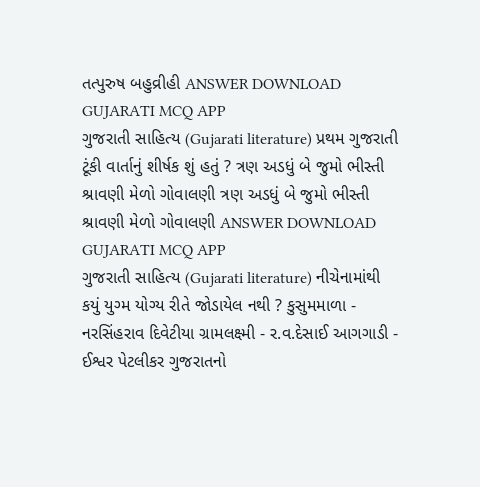તત્પુરુષ બહુવ્રીહી ANSWER DOWNLOAD GUJARATI MCQ APP
ગુજરાતી સાહિત્ય (Gujarati literature) પ્રથમ ગુજરાતી ટૂંકી વાર્તાનું શીર્ષક શું હતું ? ત્રણ અડધું બે જુમો ભીસ્તી શ્રાવણી મેળો ગોવાલણી ત્રણ અડધું બે જુમો ભીસ્તી શ્રાવણી મેળો ગોવાલણી ANSWER DOWNLOAD GUJARATI MCQ APP
ગુજરાતી સાહિત્ય (Gujarati literature) નીચેનામાંથી કયું યુગ્મ યોગ્ય રીતે જોડાયેલ નથી ? કુસુમમાળા - નરસિંહરાવ દિવેટીયા ગ્રામલક્ષ્મી - ર.વ.દેસાઈ આગગાડી - ઈશ્વર પેટલીકર ગુજરાતનો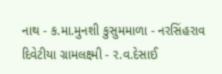નાથ - ક.મા.મુનશી કુસુમમાળા - નરસિંહરાવ દિવેટીયા ગ્રામલક્ષ્મી - ર.વ.દેસાઈ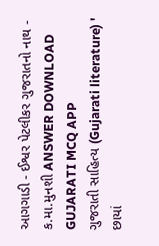આગગાડી - ઈશ્વર પેટલીકર ગુજરાતનો નાથ - ક.મા.મુનશી ANSWER DOWNLOAD GUJARATI MCQ APP
ગુજરાતી સાહિત્ય (Gujarati literature) ' છાયાં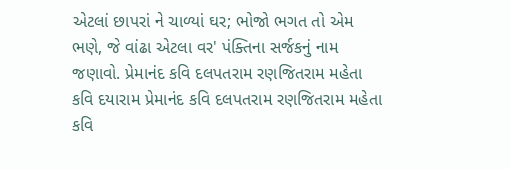એટલાં છાપરાં ને ચાળ્યાં ઘર; ભોજો ભગત તો એમ ભણે, જે વાંઢા એટલા વર' પંક્તિના સર્જકનું નામ જણાવો. પ્રેમાનંદ કવિ દલપતરામ રણજિતરામ મહેતા કવિ દયારામ પ્રેમાનંદ કવિ દલપતરામ રણજિતરામ મહેતા કવિ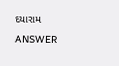દયારામ ANSWER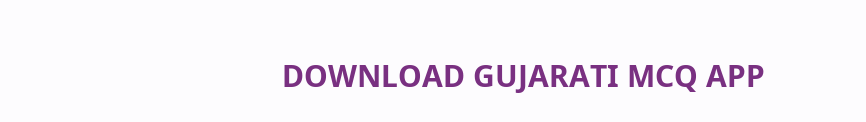DOWNLOAD GUJARATI MCQ APP